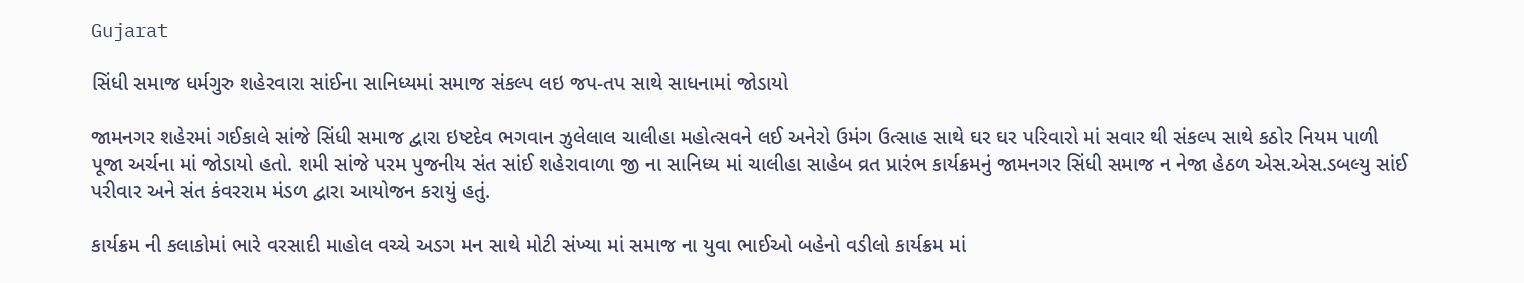Gujarat

સિંધી સમાજ ધર્મગુરુ શહેરવારા સાંઈના સાનિધ્યમાં સમાજ સંકલ્પ લઇ જપ-તપ સાથે સાધનામાં જોડાયો

જામનગર શહેરમાં ગઈકાલે સાંજે સિંધી સમાજ દ્વારા ઇષ્ટદેવ ભગવાન ઝુલેલાલ ચાલીહા મહોત્સવને લઈ અનેરો ઉમંગ ઉત્સાહ સાથે ઘર ઘર પરિવારો માં સવાર થી સંકલ્પ સાથે કઠોર નિયમ પાળી પૂજા અર્ચના માં જોડાયો હતો. શમી સાંજે પરમ પુજનીય સંત સાંઈ શહેરાવાળા જી ના સાનિધ્ય માં ચાલીહા સાહેબ વ્રત પ્રારંભ કાર્યક્રમનું જામનગર સિંધી સમાજ ન નેજા હેઠળ એસ.એસ.ડબલ્યુ સાંઈ પરીવાર અને સંત કંવરરામ મંડળ દ્વારા આયોજન કરાયું હતું.

કાર્યક્રમ ની કલાકોમાં ભારે વરસાદી માહોલ વચ્ચે અડગ મન સાથે મોટી સંખ્યા માં સમાજ ના યુવા ભાઈઓ બહેનો વડીલો કાર્યક્રમ માં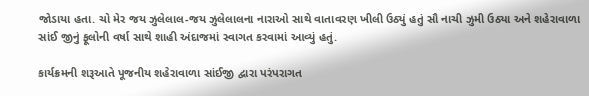જોડાયા હતા. ચો મેર જય ઝુલેલાલ-જય ઝુલેલાલના નારાઓ સાથે વાતાવરણ ખીલી ઉઠ્યું હતું સૌ નાચી ઝુમી ઉઠ્યા અને શહેરાવાળા સાંઈ જીનું ફૂલોની વર્ષા સાથે શાહી અંદાજમાં સ્વાગત કરવામાં આવ્યું હતું.

કાર્યક્રમની શરૂઆતે પૂજનીય શહેરાવાળા સાંઈજી દ્વારા પરંપરાગત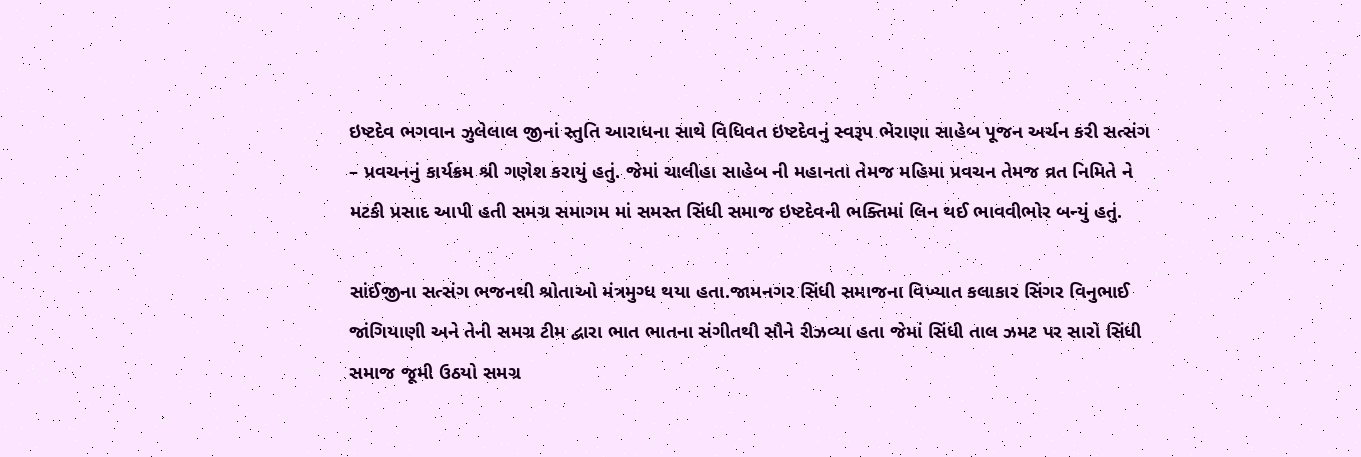ઇષ્ટદેવ ભગવાન ઝુલેલાલ જીનાં સ્તુતિ આરાધના સાથે વિધિવત ઇષ્ટદેવનું સ્વરૂપ ભેરાણા સાહેબ પૂજન અર્ચન કરી સત્સંગ – પ્રવચનનું કાર્યક્રમ શ્રી ગણેશ કરાયું હતું. જેમાં ચાલીહા સાહેબ ની મહાનતા તેમજ મહિમા પ્રવચન તેમજ વ્રત નિમિતે ને મટકી પ્રસાદ આપી હતી સમગ્ર સમાગમ માં સમસ્ત સિંધી સમાજ ઇષ્ટદેવની ભક્તિમાં લિન થઈ ભાવવીભોર બન્યું હતું.

સાંઈજીના સત્સંગ ભજનથી શ્રોતાઓ મંત્રમુગ્ધ થયા હતા.જામનગર સિંધી સમાજના વિખ્યાત કલાકાર સિંગર વિનુભાઈ જાંગિયાણી અને તેની સમગ્ર ટીમ દ્વારા ભાત ભાતના સંગીતથી સૌને રીઝવ્યા હતા જેમાં સિંધી તાલ ઝમટ પર સારો સિંધી સમાજ જૂમી ઉઠયો સમગ્ર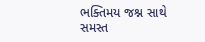ભક્તિમય જશ્ન સાથે સમસ્ત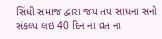સિંધી સમાજ દ્વારા જપ તપ સાધના સનો સંકલ્પ લઇ 40 દિન ના વ્રત ના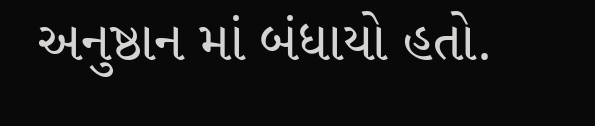અનુષ્ઠાન માં બંધાયો હતો.